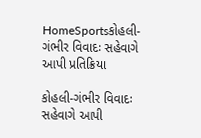HomeSportsકોહલી-ગંભીર વિવાદઃ સહેવાગે આપી પ્રતિક્રિયા

કોહલી-ગંભીર વિવાદઃ સહેવાગે આપી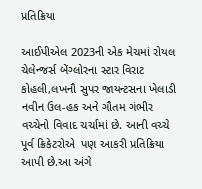પ્રતિક્રિયા

આઈપીએલ 2023ની એક મેચમાં રોયલ ચેલેન્જર્સ બેંગ્લોરના સ્ટાર વિરાટ કોહલી,લખનૌ સુપર જાયન્ટસના ખેલાડી નવીન ઉલ-હક અને ગૌતમ ગંભીર વચ્ચેનો વિવાદ ચર્ચામાં છે. આની વચ્ચે પૂર્વ ક્રિકેટરોએ  પણ આકરી પ્રતિક્રિયા આપી છે.આ અંગે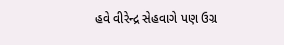હવે વીરેન્દ્ર સેહવાગે પણ ઉગ્ર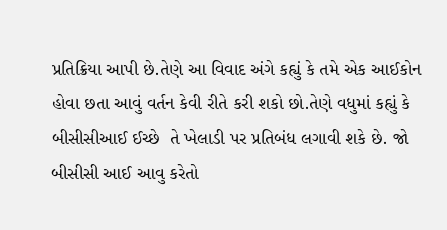પ્રતિક્રિયા આપી છે.તેણે આ વિવાદ અંગે કહ્યું કે તમે એક આઈકોન હોવા છતા આવું વર્તન કેવી રીતે કરી શકો છો.તેણે વધુમાં કહ્યું કે બીસીસીઆઈ ઈચ્છે  તે ખેલાડી પર પ્રતિબંધ લગાવી શકે છે. જો બીસીસી આઈ આવુ કરેતો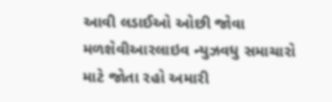આવી લડાઈઓ ઓછી જોવા મળશેવીઆરલાઇવ ન્યુઝવધુ સમાચારો માટે જોતા રહો અમારી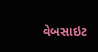વેબસાઇટ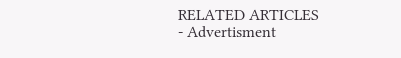RELATED ARTICLES
- Advertisment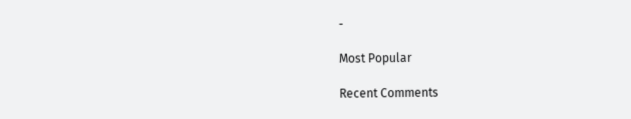-

Most Popular

Recent Comments